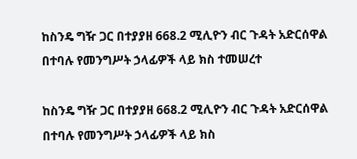ከስንዴ ግዥ ጋር በተያያዘ 668.2 ሚሊዮን ብር ጉዳት አድርሰዋል በተባሉ የመንግሥት ኃላፊዎች ላይ ክስ ተመሠረተ

ከስንዴ ግዥ ጋር በተያያዘ 668.2 ሚሊዮን ብር ጉዳት አድርሰዋል በተባሉ የመንግሥት ኃላፊዎች ላይ ክስ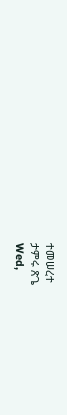ተመሠረተ
ታምሩ ጽጌ
Wed,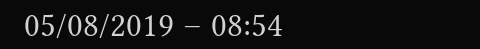05/08/2019 – 08:54